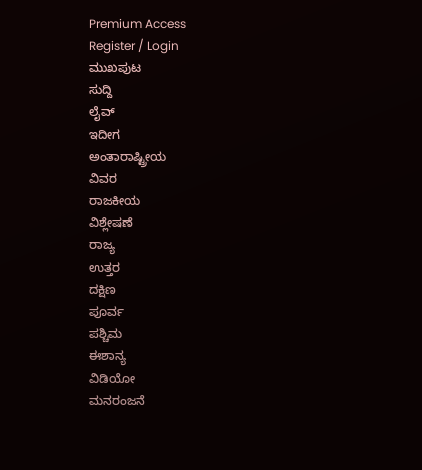Premium Access
Register / Login
ಮುಖಪುಟ
ಸುದ್ದಿ
ಲೈವ್
ಇದೀಗ
ಅಂತಾರಾಷ್ಟ್ರೀಯ
ವಿವರ
ರಾಜಕೀಯ
ವಿಶ್ಲೇಷಣೆ
ರಾಜ್ಯ
ಉತ್ತರ
ದಕ್ಷಿಣ
ಪೂರ್ವ
ಪಶ್ಚಿಮ
ಈಶಾನ್ಯ
ವಿಡಿಯೋ
ಮನರಂಜನೆ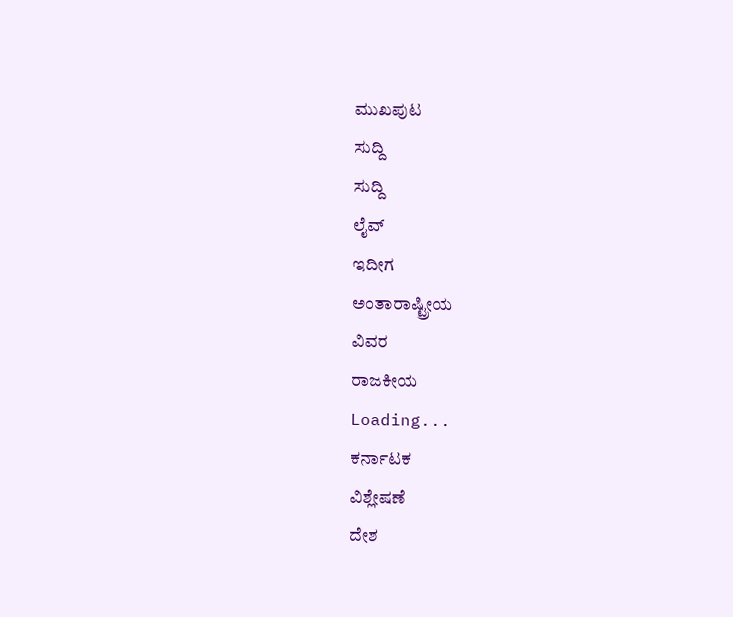ಮುಖಪುಟ
ಸುದ್ದಿ
ಸುದ್ದಿ
ಲೈವ್
ಇದೀಗ
ಅಂತಾರಾಷ್ಟ್ರೀಯ
ವಿವರ
ರಾಜಕೀಯ
Loading...
ಕರ್ನಾಟಕ
ವಿಶ್ಲೇಷಣೆ
ದೇಶ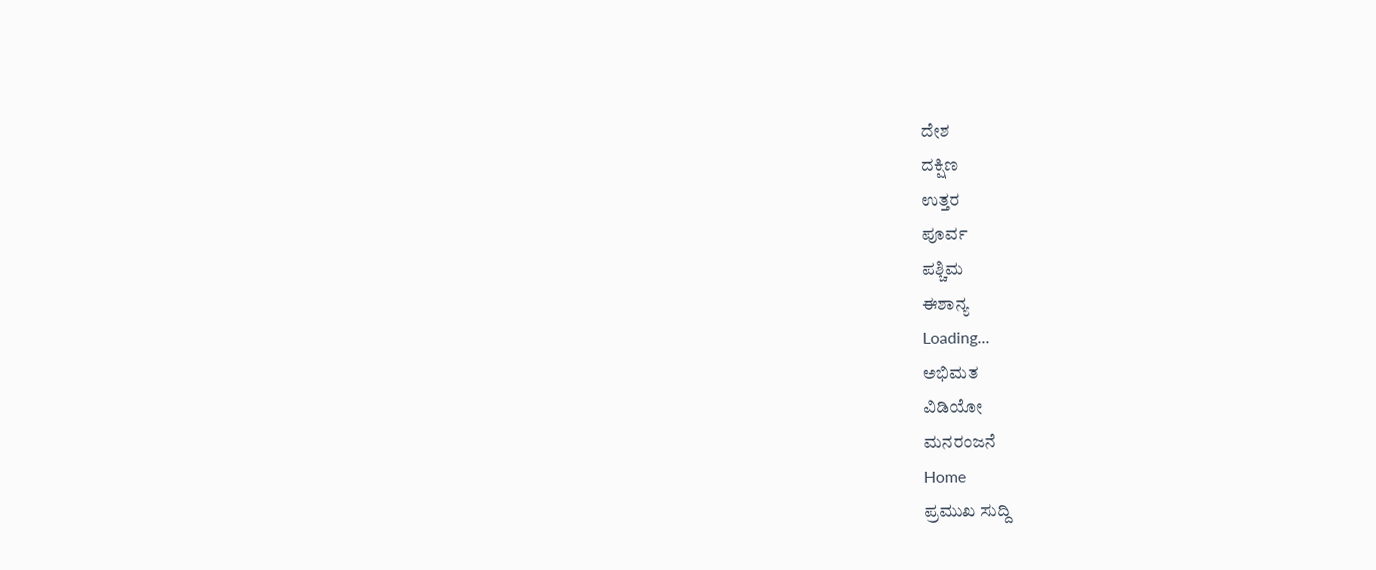ದೇಶ
ದಕ್ಷಿಣ
ಉತ್ತರ
ಪೂರ್ವ
ಪಶ್ಚಿಮ
ಈಶಾನ್ಯ
Loading...
ಅಭಿಮತ
ವಿಡಿಯೋ
ಮನರಂಜನೆ
Home
ಪ್ರಮುಖ ಸುದ್ದಿ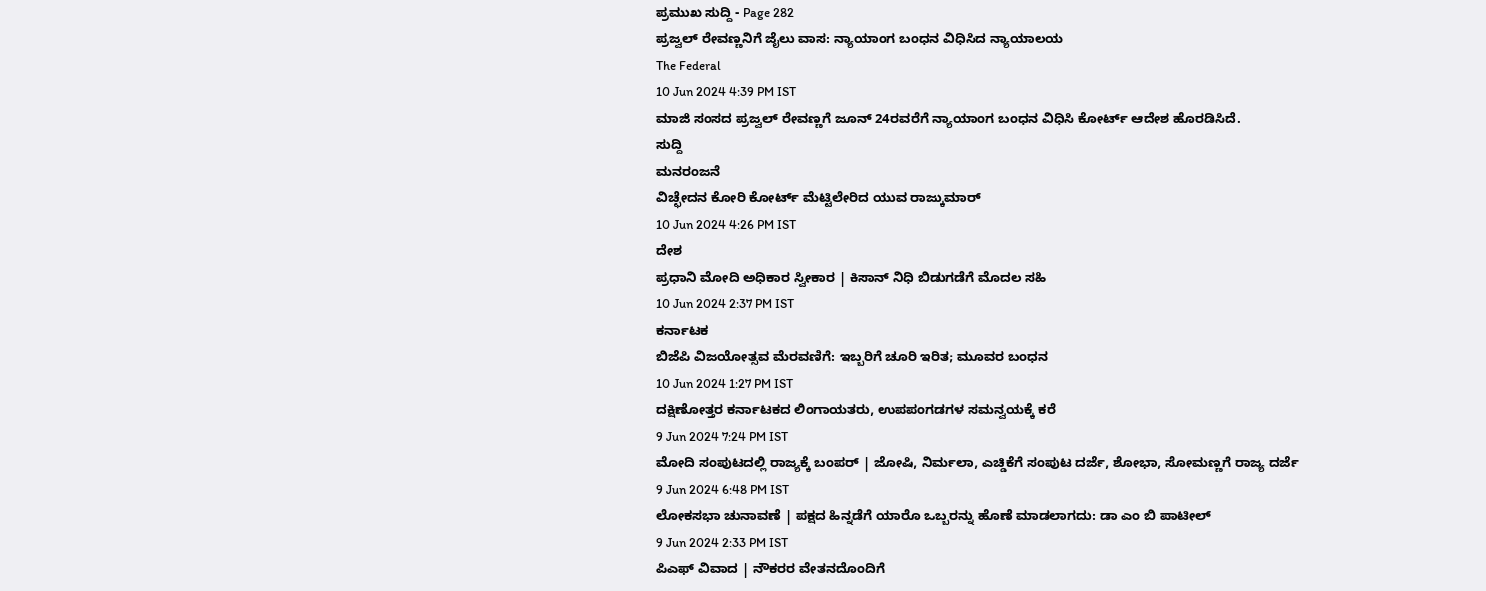ಪ್ರಮುಖ ಸುದ್ದಿ - Page 282
ಪ್ರಜ್ವಲ್ ರೇವಣ್ಣನಿಗೆ ಜೈಲು ವಾಸ: ನ್ಯಾಯಾಂಗ ಬಂಧನ ವಿಧಿಸಿದ ನ್ಯಾಯಾಲಯ
The Federal
10 Jun 2024 4:39 PM IST
ಮಾಜಿ ಸಂಸದ ಪ್ರಜ್ವಲ್ ರೇವಣ್ಣಗೆ ಜೂನ್ 24ರವರೆಗೆ ನ್ಯಾಯಾಂಗ ಬಂಧನ ವಿಧಿಸಿ ಕೋರ್ಟ್ ಆದೇಶ ಹೊರಡಿಸಿದೆ.
ಸುದ್ದಿ
ಮನರಂಜನೆ
ವಿಚ್ಛೇದನ ಕೋರಿ ಕೋರ್ಟ್ ಮೆಟ್ಟಿಲೇರಿದ ಯುವ ರಾಜ್ಕುಮಾರ್
10 Jun 2024 4:26 PM IST
ದೇಶ
ಪ್ರಧಾನಿ ಮೋದಿ ಅಧಿಕಾರ ಸ್ವೀಕಾರ | ಕಿಸಾನ್ ನಿಧಿ ಬಿಡುಗಡೆಗೆ ಮೊದಲ ಸಹಿ
10 Jun 2024 2:37 PM IST
ಕರ್ನಾಟಕ
ಬಿಜೆಪಿ ವಿಜಯೋತ್ಸವ ಮೆರವಣಿಗೆ: ಇಬ್ಬರಿಗೆ ಚೂರಿ ಇರಿತ; ಮೂವರ ಬಂಧನ
10 Jun 2024 1:27 PM IST
ದಕ್ಷಿಣೋತ್ತರ ಕರ್ನಾಟಕದ ಲಿಂಗಾಯತರು, ಉಪಪಂಗಡಗಳ ಸಮನ್ವಯಕ್ಕೆ ಕರೆ
9 Jun 2024 7:24 PM IST
ಮೋದಿ ಸಂಪುಟದಲ್ಲಿ ರಾಜ್ಯಕ್ಕೆ ಬಂಪರ್ | ಜೋಷಿ, ನಿರ್ಮಲಾ, ಎಚ್ಡಿಕೆಗೆ ಸಂಪುಟ ದರ್ಜೆ, ಶೋಭಾ, ಸೋಮಣ್ಣಗೆ ರಾಜ್ಯ ದರ್ಜೆ
9 Jun 2024 6:48 PM IST
ಲೋಕಸಭಾ ಚುನಾವಣೆ | ಪಕ್ಷದ ಹಿನ್ನಡೆಗೆ ಯಾರೊ ಒಬ್ಬರನ್ನು ಹೊಣೆ ಮಾಡಲಾಗದು: ಡಾ ಎಂ ಬಿ ಪಾಟೀಲ್
9 Jun 2024 2:33 PM IST
ಪಿಎಫ್ ವಿವಾದ | ನೌಕರರ ವೇತನದೊಂದಿಗೆ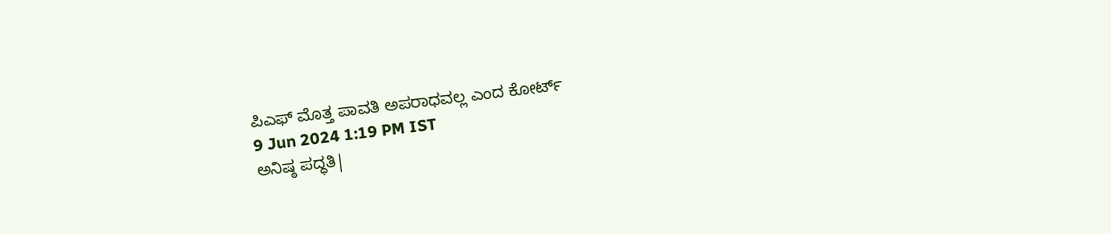ಪಿಎಫ್ ಮೊತ್ತ ಪಾವತಿ ಅಪರಾಧವಲ್ಲ ಎಂದ ಕೋರ್ಟ್
9 Jun 2024 1:19 PM IST
ಅನಿಷ್ಠ ಪದ್ಧತಿ|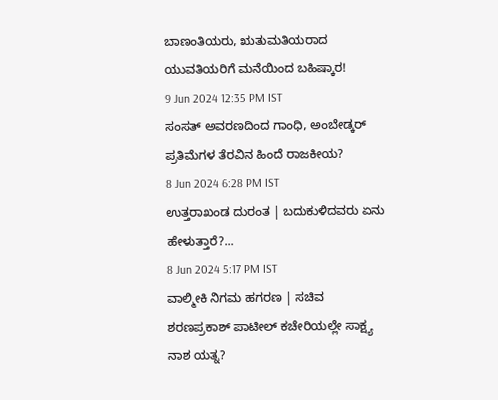ಬಾಣಂತಿಯರು, ಋತುಮತಿಯರಾದ ಯುವತಿಯರಿಗೆ ಮನೆಯಿಂದ ಬಹಿಷ್ಕಾರ!
9 Jun 2024 12:35 PM IST
ಸಂಸತ್ ಅವರಣದಿಂದ ಗಾಂಧಿ, ಅಂಬೇಡ್ಕರ್ ಪ್ರತಿಮೆಗಳ ತೆರವಿನ ಹಿಂದೆ ರಾಜಕೀಯ?
8 Jun 2024 6:28 PM IST
ಉತ್ತರಾಖಂಡ ದುರಂತ | ಬದುಕುಳಿದವರು ಏನು ಹೇಳುತ್ತಾರೆ?...
8 Jun 2024 5:17 PM IST
ವಾಲ್ಮೀಕಿ ನಿಗಮ ಹಗರಣ | ಸಚಿವ ಶರಣಪ್ರಕಾಶ್ ಪಾಟೀಲ್ ಕಚೇರಿಯಲ್ಲೇ ಸಾಕ್ಷ್ಯ ನಾಶ ಯತ್ನ?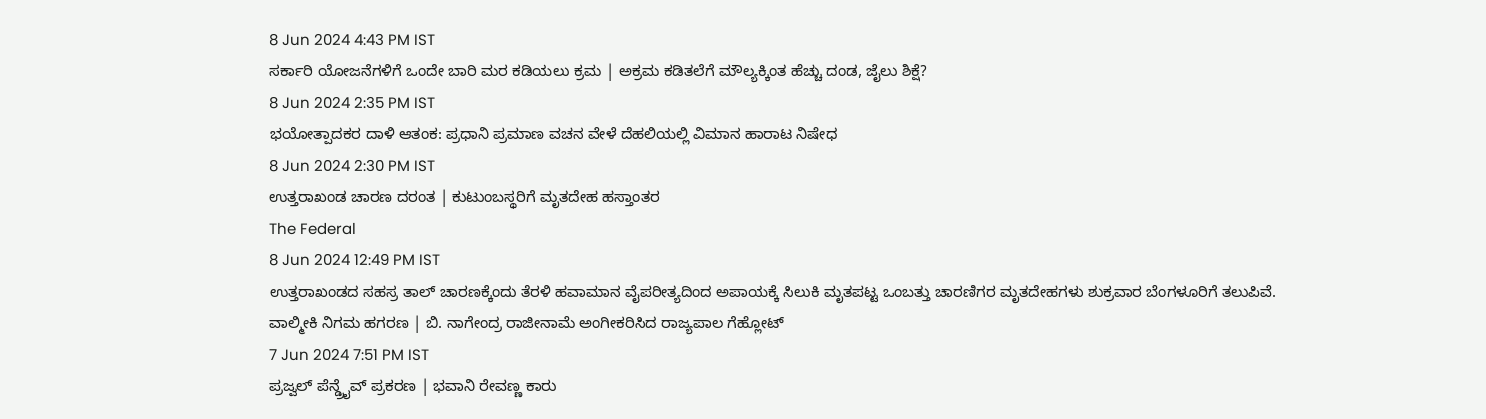8 Jun 2024 4:43 PM IST
ಸರ್ಕಾರಿ ಯೋಜನೆಗಳಿಗೆ ಒಂದೇ ಬಾರಿ ಮರ ಕಡಿಯಲು ಕ್ರಮ | ಅಕ್ರಮ ಕಡಿತಲೆಗೆ ಮೌಲ್ಯಕ್ಕಿಂತ ಹೆಚ್ಚು ದಂಡ, ಜೈಲು ಶಿಕ್ಷೆ?
8 Jun 2024 2:35 PM IST
ಭಯೋತ್ಪಾದಕರ ದಾಳಿ ಆತಂಕ: ಪ್ರಧಾನಿ ಪ್ರಮಾಣ ವಚನ ವೇಳೆ ದೆಹಲಿಯಲ್ಲಿ ವಿಮಾನ ಹಾರಾಟ ನಿಷೇಧ
8 Jun 2024 2:30 PM IST
ಉತ್ತರಾಖಂಡ ಚಾರಣ ದರಂತ | ಕುಟುಂಬಸ್ಥರಿಗೆ ಮೃತದೇಹ ಹಸ್ತಾಂತರ
The Federal
8 Jun 2024 12:49 PM IST
ಉತ್ತರಾಖಂಡದ ಸಹಸ್ರ ತಾಲ್ ಚಾರಣಕ್ಕೆಂದು ತೆರಳಿ ಹವಾಮಾನ ವೈಪರೀತ್ಯದಿಂದ ಅಪಾಯಕ್ಕೆ ಸಿಲುಕಿ ಮೃತಪಟ್ಟ ಒಂಬತ್ತು ಚಾರಣಿಗರ ಮೃತದೇಹಗಳು ಶುಕ್ರವಾರ ಬೆಂಗಳೂರಿಗೆ ತಲುಪಿವೆ.
ವಾಲ್ಮೀಕಿ ನಿಗಮ ಹಗರಣ | ಬಿ. ನಾಗೇಂದ್ರ ರಾಜೀನಾಮೆ ಅಂಗೀಕರಿಸಿದ ರಾಜ್ಯಪಾಲ ಗೆಹ್ಲೋಟ್
7 Jun 2024 7:51 PM IST
ಪ್ರಜ್ವಲ್ ಪೆನ್ಡ್ರೈವ್ ಪ್ರಕರಣ | ಭವಾನಿ ರೇವಣ್ಣ ಕಾರು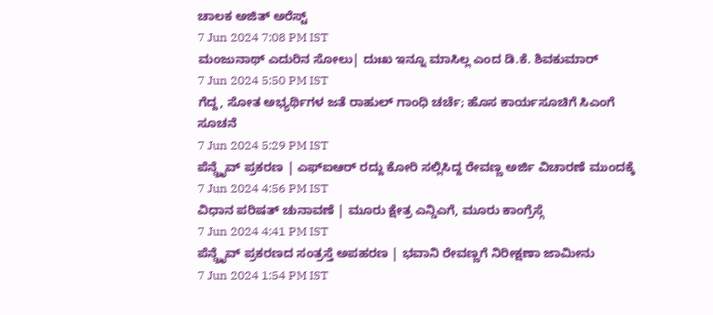ಚಾಲಕ ಅಜಿತ್ ಅರೆಸ್ಟ್
7 Jun 2024 7:08 PM IST
ಮಂಜುನಾಥ್ ಎದುರಿನ ಸೋಲು| ದುಃಖ ಇನ್ನೂ ಮಾಸಿಲ್ಲ ಎಂದ ಡಿ.ಕೆ. ಶಿವಕುಮಾರ್
7 Jun 2024 5:50 PM IST
ಗೆದ್ದ, ಸೋತ ಅಭ್ಯರ್ಥಿಗಳ ಜತೆ ರಾಹುಲ್ ಗಾಂಧಿ ಚರ್ಚೆ; ಹೊಸ ಕಾರ್ಯಸೂಚಿಗೆ ಸಿಎಂಗೆ ಸೂಚನೆ
7 Jun 2024 5:29 PM IST
ಪೆನ್ಡ್ರೈವ್ ಪ್ರಕರಣ | ಎಫ್ಐಆರ್ ರದ್ದು ಕೋರಿ ಸಲ್ಲಿಸಿದ್ದ ರೇವಣ್ಣ ಅರ್ಜಿ ವಿಚಾರಣೆ ಮುಂದಕ್ಕೆ
7 Jun 2024 4:56 PM IST
ವಿಧಾನ ಪರಿಷತ್ ಚುನಾವಣೆ | ಮೂರು ಕ್ಷೇತ್ರ ಎನ್ಡಿಎಗೆ, ಮೂರು ಕಾಂಗ್ರೆಸ್ಗೆ
7 Jun 2024 4:41 PM IST
ಪೆನ್ಡ್ರೈವ್ ಪ್ರಕರಣದ ಸಂತ್ರಸ್ತೆ ಅಪಹರಣ | ಭವಾನಿ ರೇವಣ್ಣಗೆ ನಿರೀಕ್ಷಣಾ ಜಾಮೀನು
7 Jun 2024 1:54 PM IST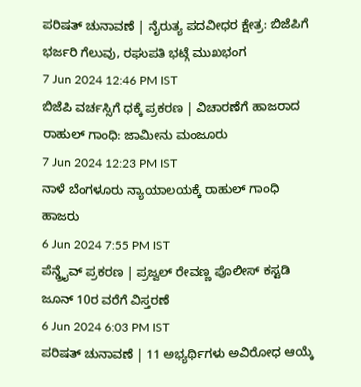ಪರಿಷತ್ ಚುನಾವಣೆ | ನೈರುತ್ಯ ಪದವೀಧರ ಕ್ಷೇತ್ರ: ಬಿಜೆಪಿಗೆ ಭರ್ಜರಿ ಗೆಲುವು, ರಘುಪತಿ ಭಟ್ಗೆ ಮುಖಭಂಗ
7 Jun 2024 12:46 PM IST
ಬಿಜೆಪಿ ವರ್ಚಸ್ಸಿಗೆ ಧಕ್ಕೆ ಪ್ರಕರಣ | ವಿಚಾರಣೆಗೆ ಹಾಜರಾದ ರಾಹುಲ್ ಗಾಂಧಿ: ಜಾಮೀನು ಮಂಜೂರು
7 Jun 2024 12:23 PM IST
ನಾಳೆ ಬೆಂಗಳೂರು ನ್ಯಾಯಾಲಯಕ್ಕೆ ರಾಹುಲ್ ಗಾಂಧಿ ಹಾಜರು
6 Jun 2024 7:55 PM IST
ಪೆನ್ಡ್ರೈವ್ ಪ್ರಕರಣ | ಪ್ರಜ್ವಲ್ ರೇವಣ್ಣ ಪೊಲೀಸ್ ಕಸ್ಟಡಿ ಜೂನ್ 10ರ ವರೆಗೆ ವಿಸ್ತರಣೆ
6 Jun 2024 6:03 PM IST
ಪರಿಷತ್ ಚುನಾವಣೆ | 11 ಅಭ್ಯರ್ಥಿಗಳು ಅವಿರೋಧ ಆಯ್ಕೆ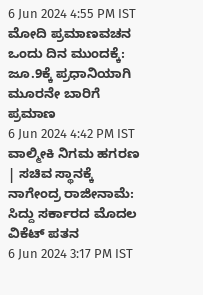6 Jun 2024 4:55 PM IST
ಮೋದಿ ಪ್ರಮಾಣವಚನ ಒಂದು ದಿನ ಮುಂದಕ್ಕೆ: ಜೂ.9ಕ್ಕೆ ಪ್ರಧಾನಿಯಾಗಿ ಮೂರನೇ ಬಾರಿಗೆ ಪ್ರಮಾಣ
6 Jun 2024 4:42 PM IST
ವಾಲ್ಮೀಕಿ ನಿಗಮ ಹಗರಣ | ಸಚಿವ ಸ್ಥಾನಕ್ಕೆ ನಾಗೇಂದ್ರ ರಾಜೀನಾಮೆ: ಸಿದ್ದು ಸರ್ಕಾರದ ಮೊದಲ ವಿಕೆಟ್ ಪತನ
6 Jun 2024 3:17 PM IST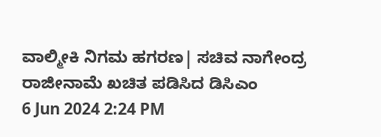ವಾಲ್ಮೀಕಿ ನಿಗಮ ಹಗರಣ| ಸಚಿವ ನಾಗೇಂದ್ರ ರಾಜೀನಾಮೆ ಖಚಿತ ಪಡಿಸಿದ ಡಿಸಿಎಂ
6 Jun 2024 2:24 PM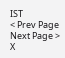IST
< Prev Page
Next Page >
X